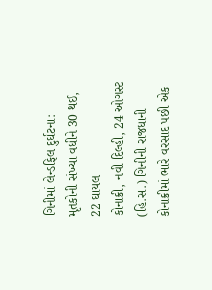ગિનીમાં લેન્ડફિલ દુર્ઘટના: મૃતકોની સંખ્યા વધીને 30 થઈ, 22 ઘાયલ
કોનાક્રી, નવી દિલ્હી, 24 ઓગસ્ટ (હિ.સ.) ગિનીની રાજધાની કોનાક્રીમાં ભારે વરસાદ પછી એક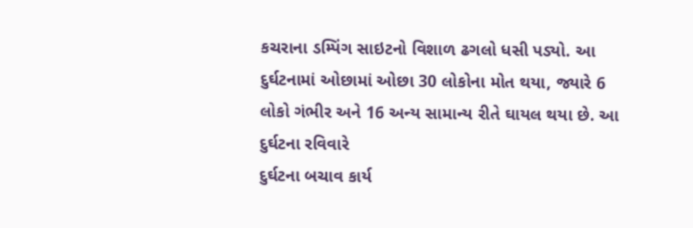કચરાના ડમ્પિંગ સાઇટનો વિશાળ ઢગલો ધસી પડ્યો. આ દુર્ઘટનામાં ઓછામાં ઓછા 30 લોકોના મોત થયા, જ્યારે 6 લોકો ગંભીર અને 16 અન્ય સામાન્ય રીતે ઘાયલ થયા છે. આ દુર્ઘટના રવિવારે
દુર્ઘટના બચાવ કાર્ય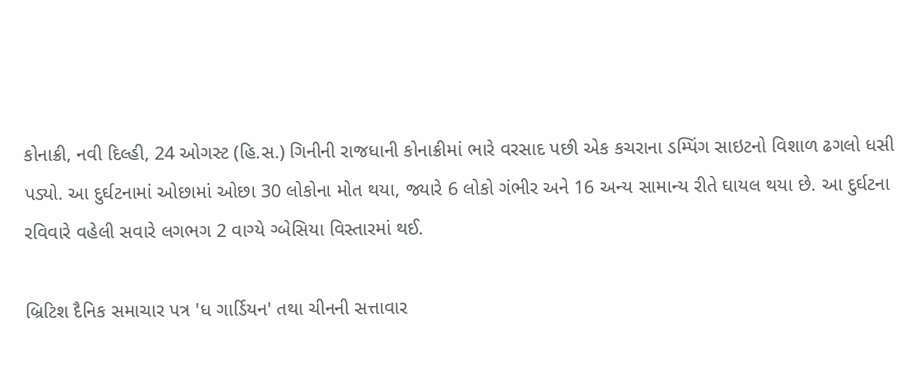કોનાક્રી, નવી દિલ્હી, 24 ઓગસ્ટ (હિ.સ.) ગિનીની રાજધાની કોનાક્રીમાં ભારે વરસાદ પછી એક કચરાના ડમ્પિંગ સાઇટનો વિશાળ ઢગલો ધસી પડ્યો. આ દુર્ઘટનામાં ઓછામાં ઓછા 30 લોકોના મોત થયા, જ્યારે 6 લોકો ગંભીર અને 16 અન્ય સામાન્ય રીતે ઘાયલ થયા છે. આ દુર્ઘટના રવિવારે વહેલી સવારે લગભગ 2 વાગ્યે ગ્બેસિયા વિસ્તારમાં થઈ.

બ્રિટિશ દૈનિક સમાચાર પત્ર 'ધ ગાર્ડિયન' તથા ચીનની સત્તાવાર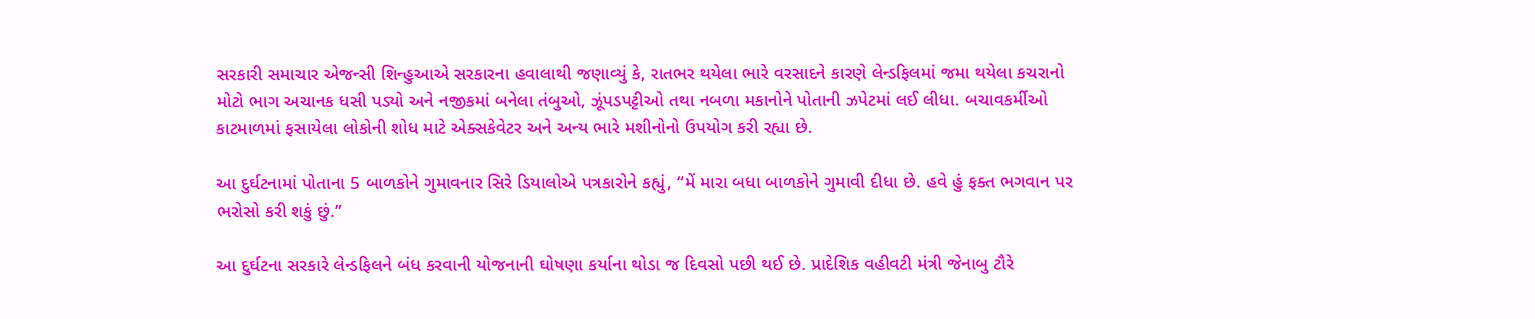સરકારી સમાચાર એજન્સી શિન્હુઆએ સરકારના હવાલાથી જણાવ્યું કે, રાતભર થયેલા ભારે વરસાદને કારણે લેન્ડફિલમાં જમા થયેલા કચરાનો મોટો ભાગ અચાનક ધસી પડ્યો અને નજીકમાં બનેલા તંબુઓ, ઝૂંપડપટ્ટીઓ તથા નબળા મકાનોને પોતાની ઝપેટમાં લઈ લીધા. બચાવકર્મીઓ કાટમાળમાં ફસાયેલા લોકોની શોધ માટે એક્સકેવેટર અને અન્ય ભારે મશીનોનો ઉપયોગ કરી રહ્યા છે.

આ દુર્ઘટનામાં પોતાના 5 બાળકોને ગુમાવનાર સિરે ડિયાલોએ પત્રકારોને કહ્યું, “મેં મારા બધા બાળકોને ગુમાવી દીધા છે. હવે હું ફક્ત ભગવાન પર ભરોસો કરી શકું છું.”

આ દુર્ઘટના સરકારે લેન્ડફિલને બંધ કરવાની યોજનાની ઘોષણા કર્યાના થોડા જ દિવસો પછી થઈ છે. પ્રાદેશિક વહીવટી મંત્રી જેનાબુ ટૌરે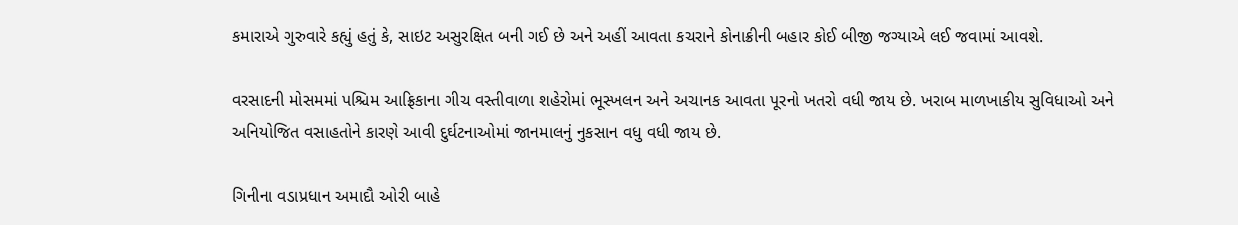કમારાએ ગુરુવારે કહ્યું હતું કે, સાઇટ અસુરક્ષિત બની ગઈ છે અને અહીં આવતા કચરાને કોનાક્રીની બહાર કોઈ બીજી જગ્યાએ લઈ જવામાં આવશે.

વરસાદની મોસમમાં પશ્ચિમ આફ્રિકાના ગીચ વસ્તીવાળા શહેરોમાં ભૂસ્ખલન અને અચાનક આવતા પૂરનો ખતરો વધી જાય છે. ખરાબ માળખાકીય સુવિધાઓ અને અનિયોજિત વસાહતોને કારણે આવી દુર્ઘટનાઓમાં જાનમાલનું નુકસાન વધુ વધી જાય છે.

ગિનીના વડાપ્રધાન અમાદૌ ઓરી બાહે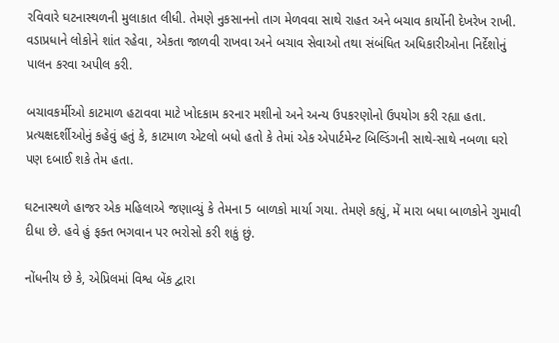રવિવારે ઘટનાસ્થળની મુલાકાત લીધી. તેમણે નુકસાનનો તાગ મેળવવા સાથે રાહત અને બચાવ કાર્યોની દેખરેખ રાખી. વડાપ્રધાને લોકોને શાંત રહેવા, એકતા જાળવી રાખવા અને બચાવ સેવાઓ તથા સંબંધિત અધિકારીઓના નિર્દેશોનું પાલન કરવા અપીલ કરી.

બચાવકર્મીઓ કાટમાળ હટાવવા માટે ખોદકામ કરનાર મશીનો અને અન્ય ઉપકરણોનો ઉપયોગ કરી રહ્યા હતા. પ્રત્યક્ષદર્શીઓનું કહેવું હતું કે, કાટમાળ એટલો બધો હતો કે તેમાં એક એપાર્ટમેન્ટ બિલ્ડિંગની સાથે-સાથે નબળા ઘરો પણ દબાઈ શકે તેમ હતા.

ઘટનાસ્થળે હાજર એક મહિલાએ જણાવ્યું કે તેમના 5 બાળકો માર્યા ગયા. તેમણે કહ્યું, મેં મારા બધા બાળકોને ગુમાવી દીધા છે. હવે હું ફક્ત ભગવાન પર ભરોસો કરી શકું છું.

નોંધનીય છે કે, એપ્રિલમાં વિશ્વ બેંક દ્વારા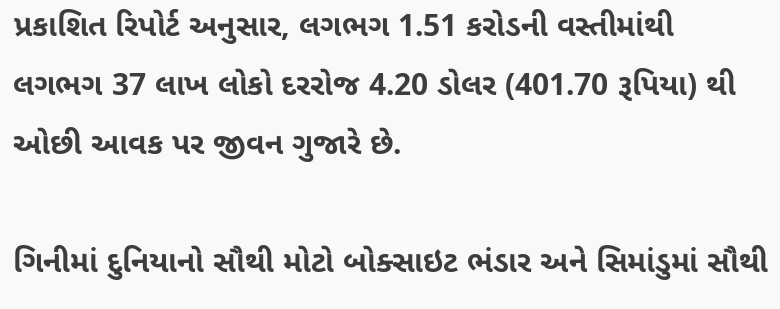પ્રકાશિત રિપોર્ટ અનુસાર, લગભગ 1.51 કરોડની વસ્તીમાંથી લગભગ 37 લાખ લોકો દરરોજ 4.20 ડોલર (401.70 રૂપિયા) થી ઓછી આવક પર જીવન ગુજારે છે.

ગિનીમાં દુનિયાનો સૌથી મોટો બોક્સાઇટ ભંડાર અને સિમાંડુમાં સૌથી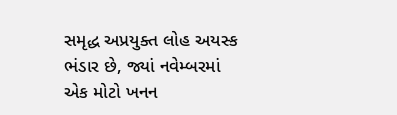સમૃદ્ધ અપ્રયુક્ત લોહ અયસ્ક ભંડાર છે, જ્યાં નવેમ્બરમાં એક મોટો ખનન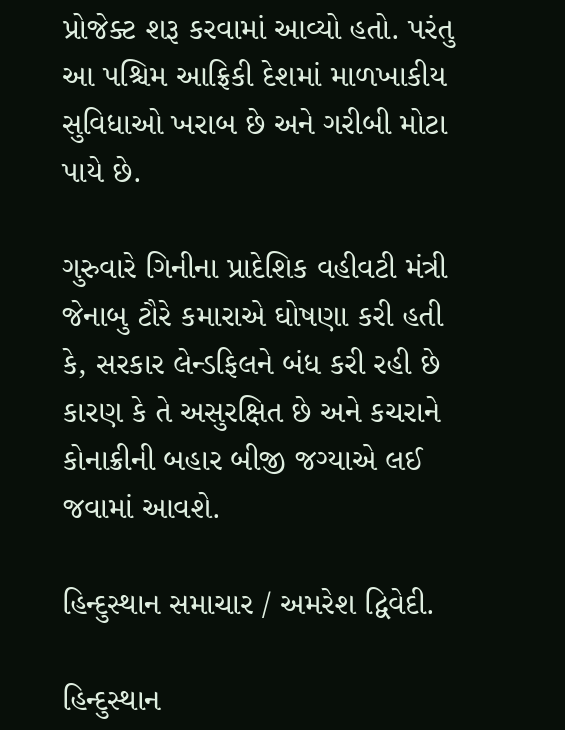પ્રોજેક્ટ શરૂ કરવામાં આવ્યો હતો. પરંતુ આ પશ્ચિમ આફ્રિકી દેશમાં માળખાકીય સુવિધાઓ ખરાબ છે અને ગરીબી મોટા પાયે છે.

ગુરુવારે ગિનીના પ્રાદેશિક વહીવટી મંત્રી જેનાબુ ટૌરે કમારાએ ઘોષણા કરી હતી કે, સરકાર લેન્ડફિલને બંધ કરી રહી છે કારણ કે તે અસુરક્ષિત છે અને કચરાને કોનાક્રીની બહાર બીજી જગ્યાએ લઈ જવામાં આવશે.

હિન્દુસ્થાન સમાચાર / અમરેશ દ્વિવેદી.

હિન્દુસ્થાન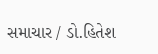સમાચાર / ડો.હિતેશ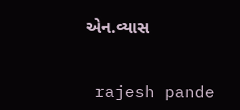એન.વ્યાસ


 rajesh pande